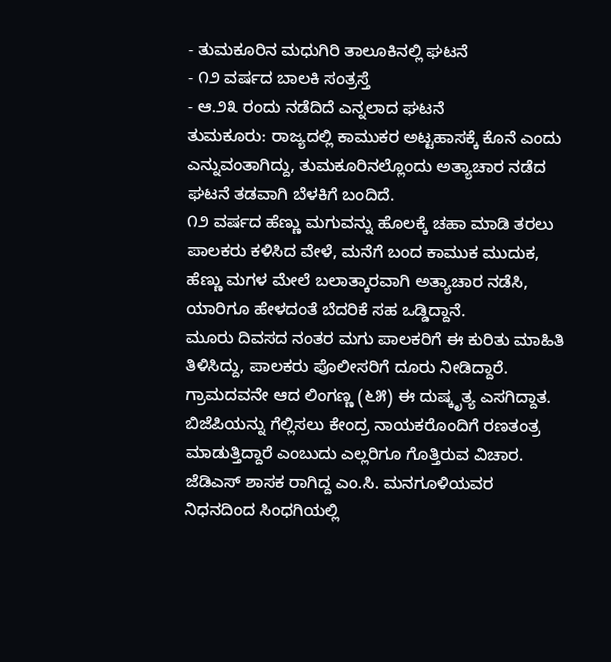- ತುಮಕೂರಿನ ಮಧುಗಿರಿ ತಾಲೂಕಿನಲ್ಲಿ ಘಟನೆ
- ೧೨ ವರ್ಷದ ಬಾಲಕಿ ಸಂತ್ರಸ್ತೆ
- ಆ.೨೩ ರಂದು ನಡೆದಿದೆ ಎನ್ನಲಾದ ಘಟನೆ
ತುಮಕೂರು: ರಾಜ್ಯದಲ್ಲಿ ಕಾಮುಕರ ಅಟ್ಟಹಾಸಕ್ಕೆ ಕೊನೆ ಎಂದು ಎನ್ನುವಂತಾಗಿದ್ದು, ತುಮಕೂರಿನಲ್ಲೊಂದು ಅತ್ಯಾಚಾರ ನಡೆದ ಘಟನೆ ತಡವಾಗಿ ಬೆಳಕಿಗೆ ಬಂದಿದೆ.
೧೨ ವರ್ಷದ ಹೆಣ್ಣು ಮಗುವನ್ನು ಹೊಲಕ್ಕೆ ಚಹಾ ಮಾಡಿ ತರಲು ಪಾಲಕರು ಕಳಿಸಿದ ವೇಳೆ, ಮನೆಗೆ ಬಂದ ಕಾಮುಕ ಮುದುಕ, ಹೆಣ್ಣು ಮಗಳ ಮೇಲೆ ಬಲಾತ್ಕಾರವಾಗಿ ಅತ್ಯಾಚಾರ ನಡೆಸಿ, ಯಾರಿಗೂ ಹೇಳದಂತೆ ಬೆದರಿಕೆ ಸಹ ಒಡ್ಡಿದ್ದಾನೆ.
ಮೂರು ದಿವಸದ ನಂತರ ಮಗು ಪಾಲಕರಿಗೆ ಈ ಕುರಿತು ಮಾಹಿತಿ ತಿಳಿಸಿದ್ದು, ಪಾಲಕರು ಪೊಲೀಸರಿಗೆ ದೂರು ನೀಡಿದ್ದಾರೆ. ಗ್ರಾಮದವನೇ ಆದ ಲಿಂಗಣ್ಣ (೬೫) ಈ ದುಷ್ಕೃತ್ಯ ಎಸಗಿದ್ದಾತ.
ಬಿಜೆಪಿಯನ್ನು ಗೆಲ್ಲಿಸಲು ಕೇಂದ್ರ ನಾಯಕರೊಂದಿಗೆ ರಣತಂತ್ರ ಮಾಡುತ್ತಿದ್ದಾರೆ ಎಂಬುದು ಎಲ್ಲರಿಗೂ ಗೊತ್ತಿರುವ ವಿಚಾರ.
ಜೆಡಿಎಸ್ ಶಾಸಕ ರಾಗಿದ್ದ ಎಂ.ಸಿ. ಮನಗೂಳಿಯವರ ನಿಧನದಿಂದ ಸಿಂಧಗಿಯಲ್ಲಿ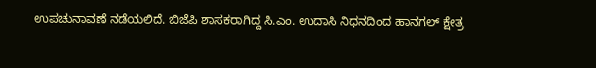ಉಪಚುನಾವಣೆ ನಡೆಯಲಿದೆ. ಬಿಜೆಪಿ ಶಾಸಕರಾಗಿದ್ದ ಸಿ.ಎಂ. ಉದಾಸಿ ನಿಧನದಿಂದ ಹಾನಗಲ್ ಕ್ಷೇತ್ರ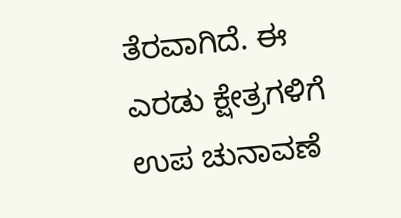ತೆರವಾಗಿದೆ. ಈ ಎರಡು ಕ್ಷೇತ್ರಗಳಿಗೆ ಉಪ ಚುನಾವಣೆ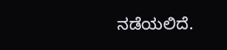ನಡೆಯಲಿದೆ.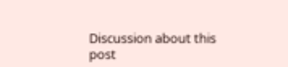Discussion about this post